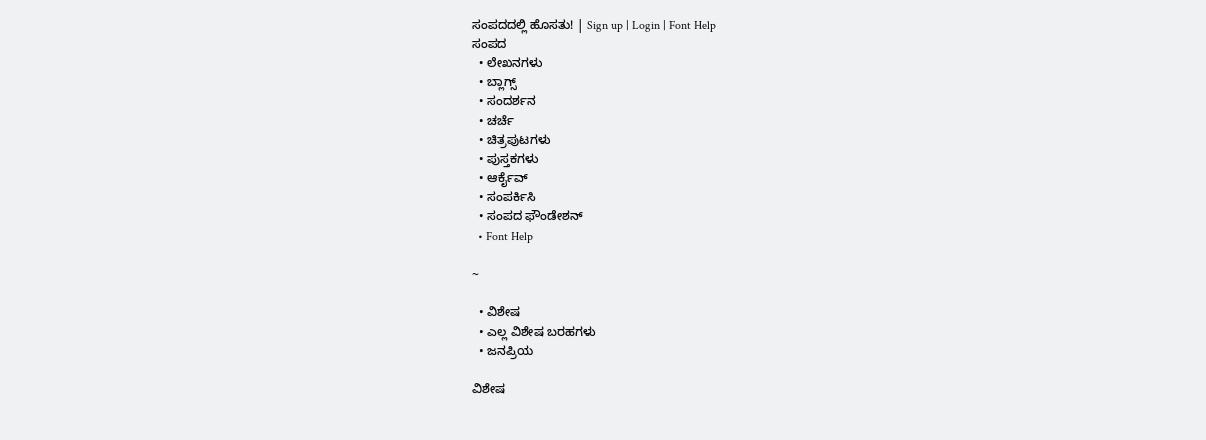ಸಂಪದದಲ್ಲಿ ಹೊಸತು! | Sign up | Login | Font Help
ಸಂಪದ
  • ಲೇಖನಗಳು
  • ಬ್ಲಾಗ್ಸ್
  • ಸಂದರ್ಶನ
  • ಚರ್ಚೆ
  • ಚಿತ್ರಪುಟಗಳು
  • ಪುಸ್ತಕಗಳು
  • ಆರ್ಕೈವ್
  • ಸಂಪರ್ಕಿಸಿ
  • ಸಂಪದ ಫೌಂಡೇಶನ್
  • Font Help

~

  • ವಿಶೇಷ
  • ಎಲ್ಲ ವಿಶೇಷ ಬರಹಗಳು
  • ಜನಪ್ರಿಯ

ವಿಶೇಷ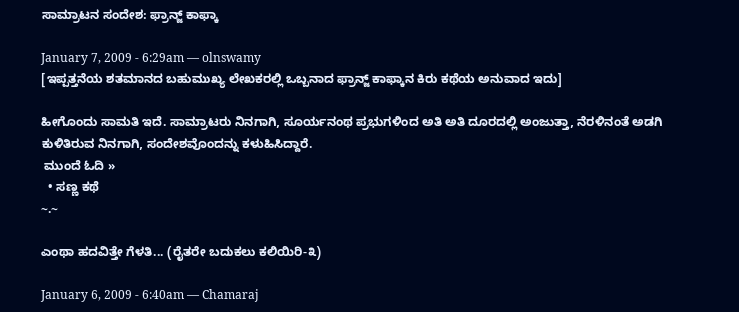ಸಾಮ್ರಾಟನ ಸಂದೇಶ: ಫ್ರಾನ್ಜ್ ಕಾಫ್ಕಾ

January 7, 2009 - 6:29am — olnswamy
[ಇಪ್ಪತ್ತನೆಯ ಶತಮಾನದ ಬಹುಮುಖ್ಯ ಲೇಖಕರಲ್ಲಿ ಒಬ್ಬನಾದ ಫ್ರಾನ್ಜ್ ಕಾಫ್ಕಾನ ಕಿರು ಕಥೆಯ ಅನುವಾದ ಇದು]

ಹೀಗೊಂದು ಸಾಮತಿ ಇದೆ. ಸಾಮ್ರಾಟರು ನಿನಗಾಗಿ, ಸೂರ್ಯನಂಥ ಪ್ರಭುಗಳಿಂದ ಅತಿ ಅತಿ ದೂರದಲ್ಲಿ ಅಂಜುತ್ತಾ, ನೆರಳಿನಂತೆ ಅಡಗಿ ಕುಳಿತಿರುವ ನಿನಗಾಗಿ, ಸಂದೇಶವೊಂದನ್ನು ಕಳುಹಿಸಿದ್ದಾರೆ.
 ಮುಂದೆ ಓದಿ »
  • ಸಣ್ಣ ಕಥೆ
~.~

ಎಂಥಾ ಹದವಿತ್ತೇ ಗೆಳತಿ... (ರೈತರೇ ಬದುಕಲು ಕಲಿಯಿರಿ-೩)

January 6, 2009 - 6:40am — Chamaraj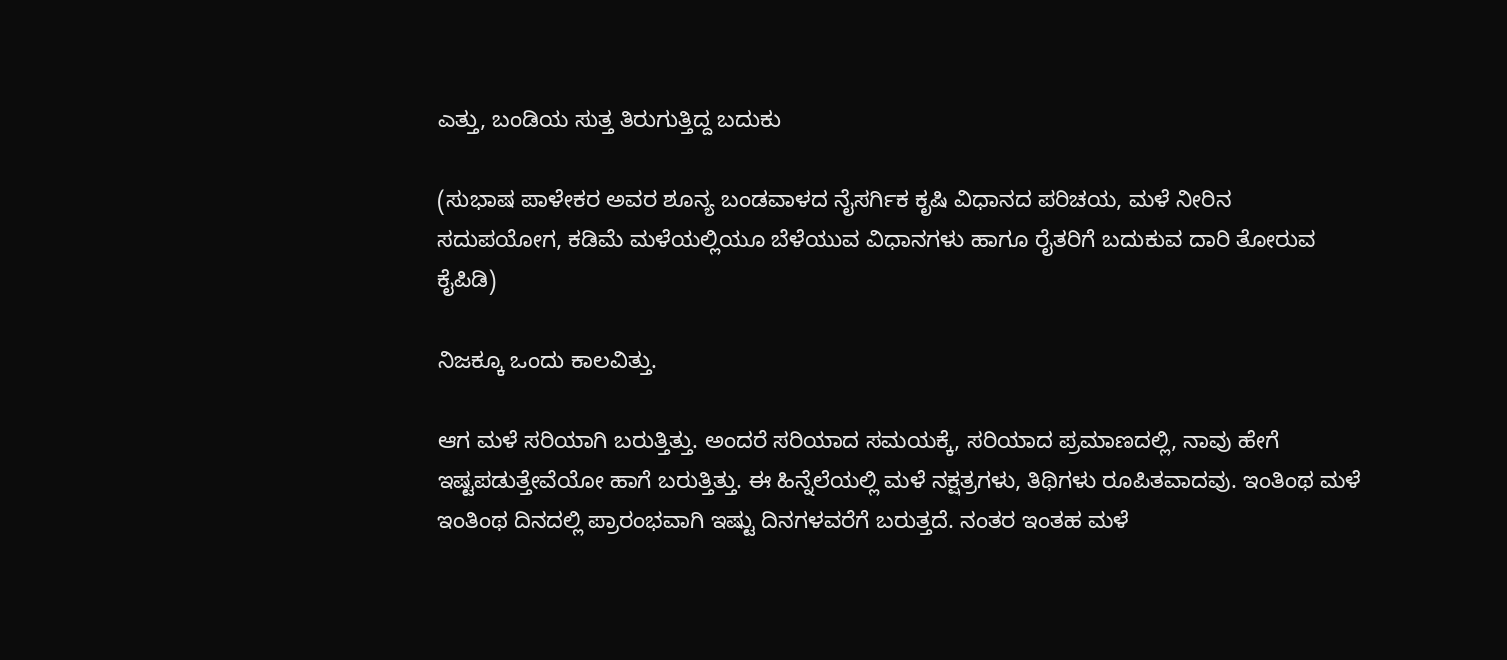ಎತ್ತು, ಬಂಡಿಯ ಸುತ್ತ ತಿರುಗುತ್ತಿದ್ದ ಬದುಕು

(ಸುಭಾಷ ಪಾಳೇಕರ ಅವರ ಶೂನ್ಯ ಬಂಡವಾಳದ ನೈಸರ್ಗಿಕ ಕೃಷಿ ವಿಧಾನದ ಪರಿಚಯ, ಮಳೆ ನೀರಿನ ಸದುಪಯೋಗ, ಕಡಿಮೆ ಮಳೆಯಲ್ಲಿಯೂ ಬೆಳೆಯುವ ವಿಧಾನಗಳು ಹಾಗೂ ರೈತರಿಗೆ ಬದುಕುವ ದಾರಿ ತೋರುವ ಕೈಪಿಡಿ)

ನಿಜಕ್ಕೂ ಒಂದು ಕಾಲವಿತ್ತು.

ಆಗ ಮಳೆ ಸರಿಯಾಗಿ ಬರುತ್ತಿತ್ತು. ಅಂದರೆ ಸರಿಯಾದ ಸಮಯಕ್ಕೆ, ಸರಿಯಾದ ಪ್ರಮಾಣದಲ್ಲಿ, ನಾವು ಹೇಗೆ ಇಷ್ಟಪಡುತ್ತೇವೆಯೋ ಹಾಗೆ ಬರುತ್ತಿತ್ತು. ಈ ಹಿನ್ನೆಲೆಯಲ್ಲಿ ಮಳೆ ನಕ್ಷತ್ರಗಳು, ತಿಥಿಗಳು ರೂಪಿತವಾದವು. ಇಂತಿಂಥ ಮಳೆ ಇಂತಿಂಥ ದಿನದಲ್ಲಿ ಪ್ರಾರಂಭವಾಗಿ ಇಷ್ಟು ದಿನಗಳವರೆಗೆ ಬರುತ್ತದೆ. ನಂತರ ಇಂತಹ ಮಳೆ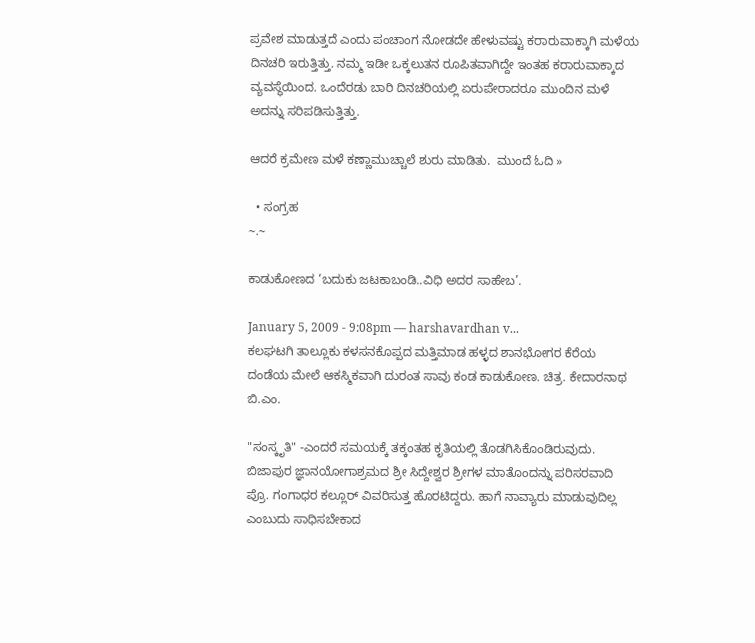ಪ್ರವೇಶ ಮಾಡುತ್ತದೆ ಎಂದು ಪಂಚಾಂಗ ನೋಡದೇ ಹೇಳುವಷ್ಟು ಕರಾರುವಾಕ್ಕಾಗಿ ಮಳೆಯ ದಿನಚರಿ ಇರುತ್ತಿತ್ತು. ನಮ್ಮ ಇಡೀ ಒಕ್ಕಲುತನ ರೂಪಿತವಾಗಿದ್ದೇ ಇಂತಹ ಕರಾರುವಾಕ್ಕಾದ ವ್ಯವಸ್ಥೆಯಿಂದ. ಒಂದೆರಡು ಬಾರಿ ದಿನಚರಿಯಲ್ಲಿ ಏರುಪೇರಾದರೂ ಮುಂದಿನ ಮಳೆ ಅದನ್ನು ಸರಿಪಡಿಸುತ್ತಿತ್ತು.

ಆದರೆ ಕ್ರಮೇಣ ಮಳೆ ಕಣ್ಣಾಮುಚ್ಚಾಲೆ ಶುರು ಮಾಡಿತು.  ಮುಂದೆ ಓದಿ »

  • ಸಂಗ್ರಹ
~.~

ಕಾಡುಕೋಣದ ‘ಬದುಕು ಜಟಕಾಬಂಡಿ..ವಿಧಿ ಅದರ ಸಾಹೇಬ’.

January 5, 2009 - 9:08pm — harshavardhan v...
ಕಲಘಟಗಿ ತಾಲ್ಲೂಕು ಕಳಸನಕೊಪ್ಪದ ಮತ್ತಿಮಾಡ ಹಳ್ಳದ ಶಾನಭೋಗರ ಕೆರೆಯ ದಂಡೆಯ ಮೇಲೆ ಆಕಸ್ಮಿಕವಾಗಿ ದುರಂತ ಸಾವು ಕಂಡ ಕಾಡುಕೋಣ. ಚಿತ್ರ. ಕೇದಾರನಾಥ ಬಿ.ಎಂ.

"ಸಂಸ್ಕೃತಿ" -ಎಂದರೆ ಸಮಯಕ್ಕೆ ತಕ್ಕಂತಹ ಕೃತಿಯಲ್ಲಿ ತೊಡಗಿಸಿಕೊಂಡಿರುವುದು. ಬಿಜಾಪುರ ಜ್ಞಾನಯೋಗಾಶ್ರಮದ ಶ್ರೀ ಸಿದ್ದೇಶ್ವರ ಶ್ರೀಗಳ ಮಾತೊಂದನ್ನು ಪರಿಸರವಾದಿ ಪ್ರೊ. ಗಂಗಾಧರ ಕಲ್ಲೂರ್ ವಿವರಿಸುತ್ತ ಹೊರಟಿದ್ದರು. ಹಾಗೆ ನಾವ್ಯಾರು ಮಾಡುವುದಿಲ್ಲ ಎಂಬುದು ಸಾಧಿಸಬೇಕಾದ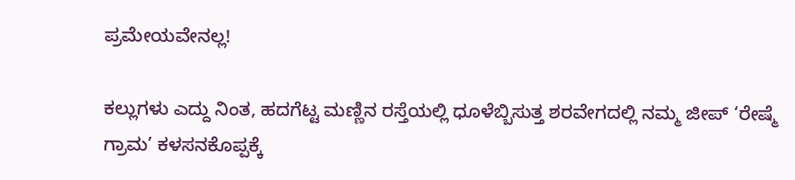ಪ್ರಮೇಯವೇನಲ್ಲ!

ಕಲ್ಲುಗಳು ಎದ್ದು ನಿಂತ, ಹದಗೆಟ್ಟ ಮಣ್ಣಿನ ರಸ್ತೆಯಲ್ಲಿ ಧೂಳೆಬ್ಬಿಸುತ್ತ ಶರವೇಗದಲ್ಲಿ ನಮ್ಮ ಜೀಪ್ ‘ರೇಷ್ಮೆ ಗ್ರಾಮ’ ಕಳಸನಕೊಪ್ಪಕ್ಕೆ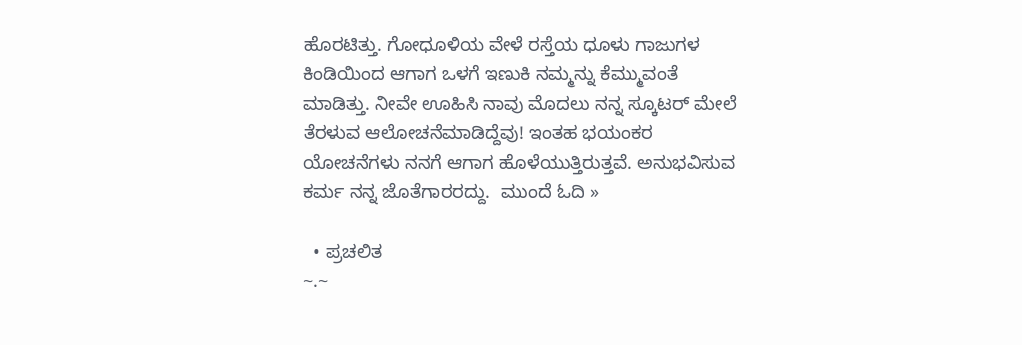ಹೊರಟಿತ್ತು. ಗೋಧೂಳಿಯ ವೇಳೆ ರಸ್ತೆಯ ಧೂಳು ಗಾಜುಗಳ ಕಿಂಡಿಯಿಂದ ಆಗಾಗ ಒಳಗೆ ಇಣುಕಿ ನಮ್ಮನ್ನು ಕೆಮ್ಮುವಂತೆ ಮಾಡಿತ್ತು. ನೀವೇ ಊಹಿಸಿ ನಾವು ಮೊದಲು ನನ್ನ ಸ್ಕೂಟರ್ ಮೇಲೆ ತೆರಳುವ ಆಲೋಚನೆಮಾಡಿದ್ದೆವು! ಇಂತಹ ಭಯಂಕರ ಯೋಚನೆಗಳು ನನಗೆ ಆಗಾಗ ಹೊಳೆಯುತ್ತಿರುತ್ತವೆ. ಅನುಭವಿಸುವ ಕರ್ಮ ನನ್ನ ಜೊತೆಗಾರರದ್ದು.  ಮುಂದೆ ಓದಿ »

  • ಪ್ರಚಲಿತ
~.~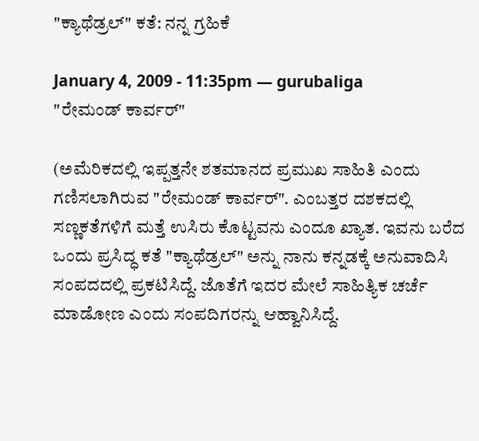"ಕ್ಯಾಥೆಡ್ರಲ್" ಕತೆ: ನನ್ನ ಗ್ರಹಿಕೆ

January 4, 2009 - 11:35pm — gurubaliga
"ರೇಮಂಡ್ ಕಾರ್ವರ್"

(ಅಮೆರಿಕದಲ್ಲಿ ಇಪ್ಪತ್ತನೇ ಶತಮಾನದ ಪ್ರಮುಖ ಸಾಹಿತಿ ಎಂದು ಗಣಿಸಲಾಗಿರುವ "ರೇಮಂಡ್ ಕಾರ್ವರ್". ಎಂಬತ್ತರ ದಶಕದಲ್ಲಿ ಸಣ್ಣಕತೆಗಳಿಗೆ ಮತ್ತೆ ಉಸಿರು ಕೊಟ್ಟವನು ಎಂದೂ ಖ್ಯಾತ. ಇವನು ಬರೆದ ಒಂದು ಪ್ರಸಿದ್ಧ ಕತೆ "ಕ್ಯಾಥೆಡ್ರಲ್" ಅನ್ನು ನಾನು ಕನ್ನಡಕ್ಕೆ ಅನುವಾದಿಸಿ ಸಂಪದದಲ್ಲಿ ಪ್ರಕಟಿಸಿದ್ದೆ. ಜೊತೆಗೆ ಇದರ ಮೇಲೆ ಸಾಹಿತ್ಯಿಕ ಚರ್ಚೆ ಮಾಡೋಣ ಎಂದು ಸಂಪದಿಗರನ್ನು ಆಹ್ವಾನಿಸಿದ್ದೆ.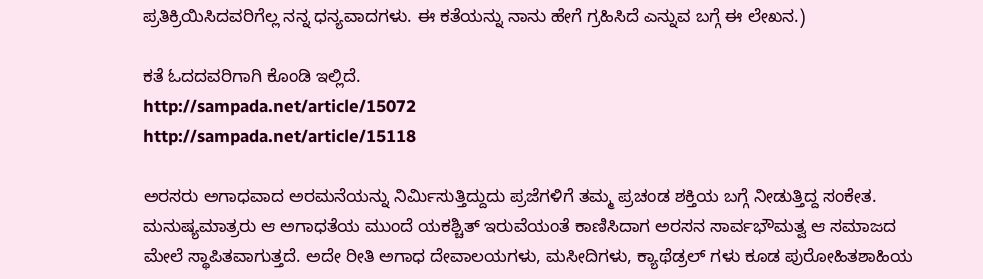ಪ್ರತಿಕ್ರಿಯಿಸಿದವರಿಗೆಲ್ಲ ನನ್ನ ಧನ್ಯವಾದಗಳು. ಈ ಕತೆಯನ್ನು ನಾನು ಹೇಗೆ ಗ್ರಹಿಸಿದೆ ಎನ್ನುವ ಬಗ್ಗೆ ಈ ಲೇಖನ.)

ಕತೆ ಓದದವರಿಗಾಗಿ ಕೊಂಡಿ ಇಲ್ಲಿದೆ.
http://sampada.net/article/15072
http://sampada.net/article/15118

ಅರಸರು ಅಗಾಧವಾದ ಅರಮನೆಯನ್ನು ನಿರ್ಮಿಸುತ್ತಿದ್ದುದು ಪ್ರಜೆಗಳಿಗೆ ತಮ್ಮ ಪ್ರಚಂಡ ಶಕ್ತಿಯ ಬಗ್ಗೆ ನೀಡುತ್ತಿದ್ದ ಸಂಕೇತ. ಮನುಷ್ಯಮಾತ್ರರು ಆ ಅಗಾಧತೆಯ ಮುಂದೆ ಯಕಶ್ಚಿತ್ ಇರುವೆಯಂತೆ ಕಾಣಿಸಿದಾಗ ಅರಸನ ಸಾರ್ವಭೌಮತ್ವ ಆ ಸಮಾಜದ ಮೇಲೆ ಸ್ಥಾಪಿತವಾಗುತ್ತದೆ. ಅದೇ ರೀತಿ ಅಗಾಧ ದೇವಾಲಯಗಳು, ಮಸೀದಿಗಳು, ಕ್ಯಾಥೆಡ್ರಲ್ ಗಳು ಕೂಡ ಪುರೋಹಿತಶಾಹಿಯ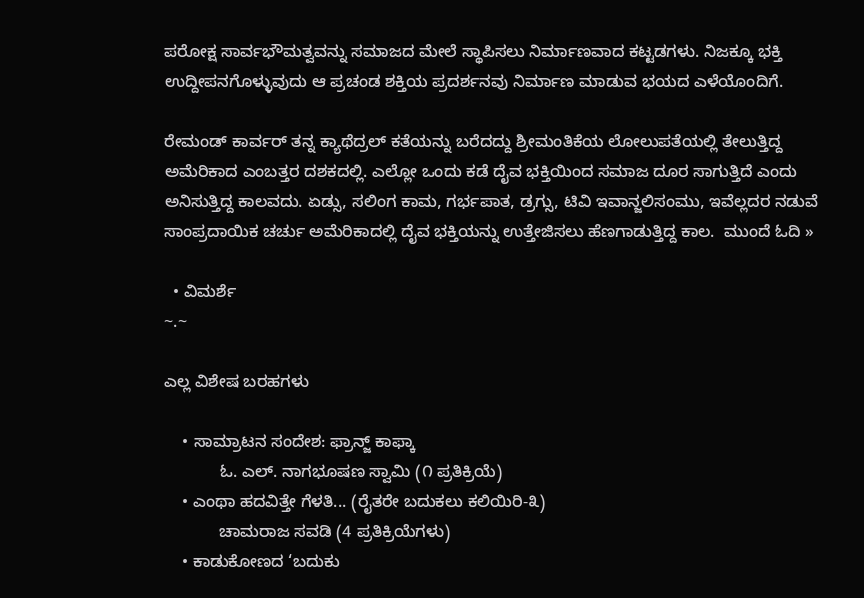ಪರೋಕ್ಷ ಸಾರ್ವಭೌಮತ್ವವನ್ನು ಸಮಾಜದ ಮೇಲೆ ಸ್ಥಾಪಿಸಲು ನಿರ್ಮಾಣವಾದ ಕಟ್ಟಡಗಳು. ನಿಜಕ್ಕೂ ಭಕ್ತಿ ಉದ್ದೀಪನಗೊಳ್ಳುವುದು ಆ ಪ್ರಚಂಡ ಶಕ್ತಿಯ ಪ್ರದರ್ಶನವು ನಿರ್ಮಾಣ ಮಾಡುವ ಭಯದ ಎಳೆಯೊಂದಿಗೆ.

ರೇಮಂಡ್ ಕಾರ್ವರ್ ತನ್ನ ಕ್ಯಾಥೆದ್ರಲ್ ಕತೆಯನ್ನು ಬರೆದದ್ದು ಶ್ರೀಮಂತಿಕೆಯ ಲೋಲುಪತೆಯಲ್ಲಿ ತೇಲುತ್ತಿದ್ದ ಅಮೆರಿಕಾದ ಎಂಬತ್ತರ ದಶಕದಲ್ಲಿ. ಎಲ್ಲೋ ಒಂದು ಕಡೆ ದೈವ ಭಕ್ತಿಯಿಂದ ಸಮಾಜ ದೂರ ಸಾಗುತ್ತಿದೆ ಎಂದು ಅನಿಸುತ್ತಿದ್ದ ಕಾಲವದು. ಏಡ್ಸು, ಸಲಿಂಗ ಕಾಮ, ಗರ್ಭಪಾತ, ಡ್ರಗ್ಸು, ಟಿವಿ ಇವಾನ್ಜಲಿಸಂಮು, ಇವೆಲ್ಲದರ ನಡುವೆ ಸಾಂಪ್ರದಾಯಿಕ ಚರ್ಚು ಅಮೆರಿಕಾದಲ್ಲಿ ದೈವ ಭಕ್ತಿಯನ್ನು ಉತ್ತೇಜಿಸಲು ಹೆಣಗಾಡುತ್ತಿದ್ದ ಕಾಲ.  ಮುಂದೆ ಓದಿ »

  • ವಿಮರ್ಶೆ
~.~

ಎಲ್ಲ ವಿಶೇಷ ಬರಹಗಳು

    • ಸಾಮ್ರಾಟನ ಸಂದೇಶ: ಫ್ರಾನ್ಜ್ ಕಾಫ್ಕಾ
            ಓ. ಎಲ್. ನಾಗಭೂಷಣ ಸ್ವಾಮಿ (೧ ಪ್ರತಿಕ್ರಿಯೆ)
    • ಎಂಥಾ ಹದವಿತ್ತೇ ಗೆಳತಿ... (ರೈತರೇ ಬದುಕಲು ಕಲಿಯಿರಿ-೩)
            ಚಾಮರಾಜ ಸವಡಿ (4 ಪ್ರತಿಕ್ರಿಯೆಗಳು)
    • ಕಾಡುಕೋಣದ ‘ಬದುಕು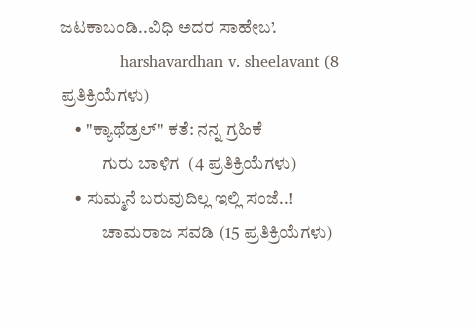ಜಟಕಾಬಂಡಿ..ವಿಧಿ ಅದರ ಸಾಹೇಬ’.
            harshavardhan v. sheelavant (8 ಪ್ರತಿಕ್ರಿಯೆಗಳು)
    • "ಕ್ಯಾಥೆಡ್ರಲ್" ಕತೆ: ನನ್ನ ಗ್ರಹಿಕೆ
            ಗುರು ಬಾಳಿಗ  (4 ಪ್ರತಿಕ್ರಿಯೆಗಳು)
    • ಸುಮ್ಮನೆ ಬರುವುದಿಲ್ಲ ಇಲ್ಲಿ ಸಂಜೆ..!
            ಚಾಮರಾಜ ಸವಡಿ (15 ಪ್ರತಿಕ್ರಿಯೆಗಳು)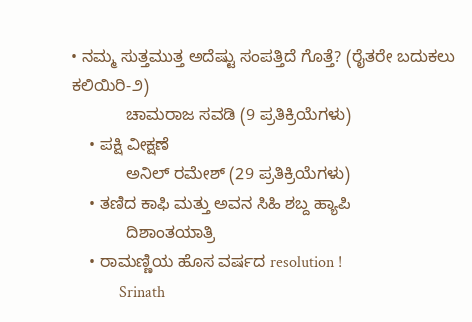• ನಮ್ಮ ಸುತ್ತಮುತ್ತ ಅದೆಷ್ಟು ಸಂಪತ್ತಿದೆ ಗೊತ್ತೆ? (ರೈತರೇ ಬದುಕಲು ಕಲಿಯಿರಿ-೨)
            ಚಾಮರಾಜ ಸವಡಿ (9 ಪ್ರತಿಕ್ರಿಯೆಗಳು)
    • ಪಕ್ಷಿ ವೀಕ್ಷಣೆ
            ಅನಿಲ್ ರಮೇಶ್ (29 ಪ್ರತಿಕ್ರಿಯೆಗಳು)
    • ತಣಿದ ಕಾಫಿ ಮತ್ತು ಅವನ ಸಿಹಿ ಶಬ್ದ ಹ್ಯಾಪಿ
            ದಿಶಾಂತಯಾತ್ರಿ
    • ರಾಮಣ್ಣಿಯ ಹೊಸ ವರ್ಷದ resolution !
            Srinath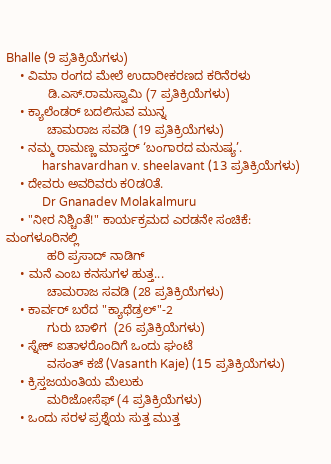Bhalle (9 ಪ್ರತಿಕ್ರಿಯೆಗಳು)
    • ವಿಮಾ ರಂಗದ ಮೇಲೆ ಉದಾರೀಕರಣದ ಕರಿನೆರಳು
            ಡಿ.ಎಸ್.ರಾಮಸ್ವಾಮಿ (7 ಪ್ರತಿಕ್ರಿಯೆಗಳು)
    • ಕ್ಯಾಲೆಂಡರ್‌ ಬದಲಿಸುವ ಮುನ್ನ
            ಚಾಮರಾಜ ಸವಡಿ (19 ಪ್ರತಿಕ್ರಿಯೆಗಳು)
    • ನಮ್ಮ ರಾಮಣ್ಣ ಮಾಸ್ತರ್ ‘ಬಂಗಾರದ ಮನುಷ್ಯ’.
            harshavardhan v. sheelavant (13 ಪ್ರತಿಕ್ರಿಯೆಗಳು)
    • ದೇವರು ಅವರಿವರು ಕ೦ಡ೦ತೆ.
            Dr Gnanadev Molakalmuru
    • "ನೀರ ನಿಶ್ಚಿಂತೆ!" ಕಾರ್ಯಕ್ರಮದ ಎರಡನೇ ಸಂಚಿಕೆ: ಮಂಗಳೂರಿನಲ್ಲಿ
            ಹರಿ ಪ್ರಸಾದ್ ನಾಡಿಗ್
    • ಮನೆ ಎಂಬ ಕನಸುಗಳ ಹುತ್ತ...
            ಚಾಮರಾಜ ಸವಡಿ (28 ಪ್ರತಿಕ್ರಿಯೆಗಳು)
    • ಕಾರ್ವರ್ ಬರೆದ "ಕ್ಯಾಥೆಡ್ರಲ್"-2
            ಗುರು ಬಾಳಿಗ  (26 ಪ್ರತಿಕ್ರಿಯೆಗಳು)
    • ಸ್ನೇಕ್ ಐತಾಳರೊಂದಿಗೆ ಒಂದು ಘಂಟೆ
            ವಸಂತ್ ಕಜೆ (Vasanth Kaje) (15 ಪ್ರತಿಕ್ರಿಯೆಗಳು)
    • ಕ್ರಿಸ್ತಜಯಂತಿಯ ಮೆಲುಕು
            ಮರಿಜೋಸೆಫ್ (4 ಪ್ರತಿಕ್ರಿಯೆಗಳು)
    • ಒಂದು ಸರಳ ಪ್ರಶ್ನೆಯ ಸುತ್ತ ಮುತ್ತ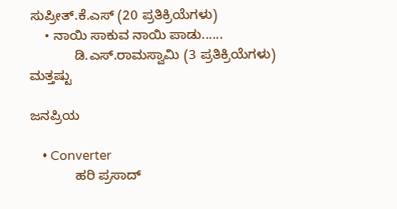ಸುಪ್ರೀತ್.ಕೆ.ಎಸ್ (20 ಪ್ರತಿಕ್ರಿಯೆಗಳು)
    • ನಾಯಿ ಸಾಕುವ ನಾಯಿ ಪಾಡು......
            ಡಿ.ಎಸ್.ರಾಮಸ್ವಾಮಿ (3 ಪ್ರತಿಕ್ರಿಯೆಗಳು)
ಮತ್ತಷ್ಟು

ಜನಪ್ರಿಯ

    • Converter
            ಹರಿ ಪ್ರಸಾದ್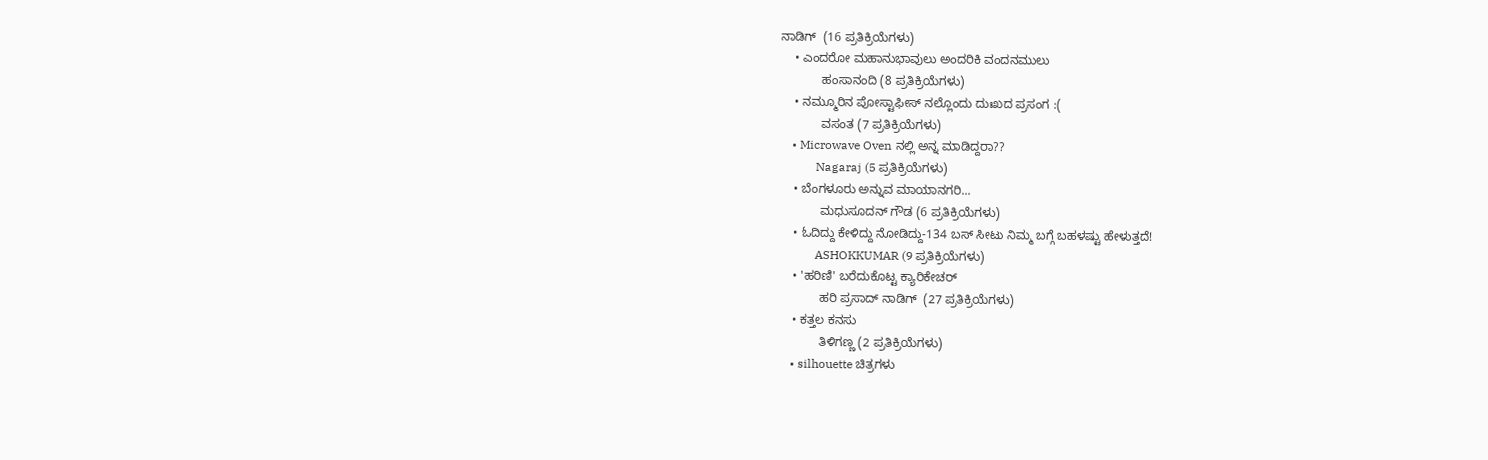ನಾಡಿಗ್  (16 ಪ್ರತಿಕ್ರಿಯೆಗಳು)
    • ಎಂದರೋ ಮಹಾನುಭಾವುಲು ಅಂದರಿಕಿ ವಂದನಮುಲು
            ಹಂಸಾನಂದಿ (8 ಪ್ರತಿಕ್ರಿಯೆಗಳು)
    • ನಮ್ಮೂರಿನ ಪೋಸ್ಟಾಫೀಸ್ ನಲ್ಲೊಂದು ದುಃಖದ ಪ್ರಸಂಗ :(
            ವಸಂತ (7 ಪ್ರತಿಕ್ರಿಯೆಗಳು)
    • Microwave Oven ನಲ್ಲಿ ಅನ್ನ ಮಾಡಿದ್ದರಾ??
            Nagaraj (5 ಪ್ರತಿಕ್ರಿಯೆಗಳು)
    • ಬೆಂಗಳೂರು ಅನ್ನುವ ಮಾಯಾನಗರಿ...
            ಮಧುಸೂದನ್ ಗೌಡ (6 ಪ್ರತಿಕ್ರಿಯೆಗಳು)
    • ಓದಿದ್ದು ಕೇಳಿದ್ದು ನೋಡಿದ್ದು-134 ಬಸ್ ಸೀಟು ನಿಮ್ಮ ಬಗ್ಗೆ ಬಹಳಷ್ಟು ಹೇಳುತ್ತದೆ!
            ASHOKKUMAR (9 ಪ್ರತಿಕ್ರಿಯೆಗಳು)
    • 'ಹರಿಣಿ' ಬರೆದುಕೊಟ್ಟ ಕ್ಯಾರಿಕೇಚರ್
            ಹರಿ ಪ್ರಸಾದ್ ನಾಡಿಗ್  (27 ಪ್ರತಿಕ್ರಿಯೆಗಳು)
    • ಕತ್ತಲ ಕನಸು
            ತಿಳಿಗಣ್ಣ (2 ಪ್ರತಿಕ್ರಿಯೆಗಳು)
    • silhouette ಚಿತ್ರಗಳು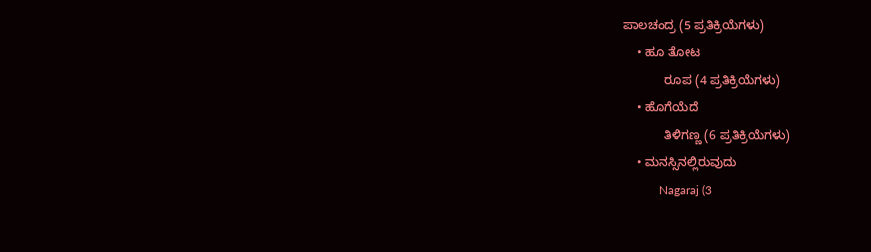ಪಾಲಚಂದ್ರ (5 ಪ್ರತಿಕ್ರಿಯೆಗಳು)
    • ಹೂ ತೋಟ
            ರೂಪ (4 ಪ್ರತಿಕ್ರಿಯೆಗಳು)
    • ಹೊಗೆಯೆದೆ
            ತಿಳಿಗಣ್ಣ (6 ಪ್ರತಿಕ್ರಿಯೆಗಳು)
    • ಮನಸ್ಸಿನಲ್ಲಿರುವುದು
            Nagaraj (3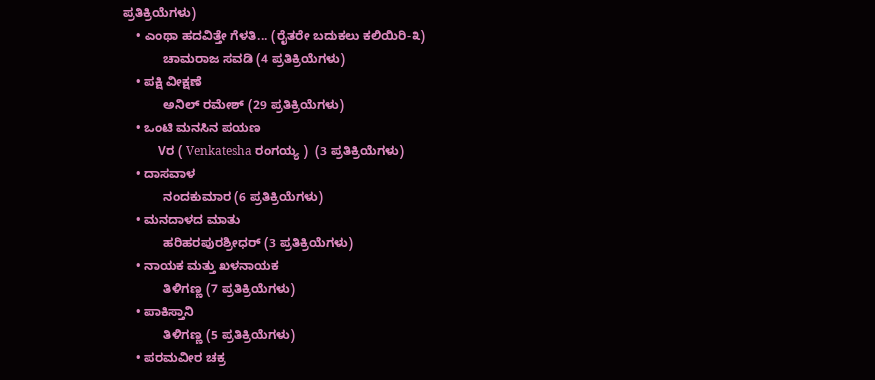ಪ್ರತಿಕ್ರಿಯೆಗಳು)
    • ಎಂಥಾ ಹದವಿತ್ತೇ ಗೆಳತಿ... (ರೈತರೇ ಬದುಕಲು ಕಲಿಯಿರಿ-೩)
            ಚಾಮರಾಜ ಸವಡಿ (4 ಪ್ರತಿಕ್ರಿಯೆಗಳು)
    • ಪಕ್ಷಿ ವೀಕ್ಷಣೆ
            ಅನಿಲ್ ರಮೇಶ್ (29 ಪ್ರತಿಕ್ರಿಯೆಗಳು)
    • ಒಂಟಿ ಮನಸಿನ ಪಯಣ
            Vರ ( Venkatesha ರಂಗಯ್ಯ )  (3 ಪ್ರತಿಕ್ರಿಯೆಗಳು)
    • ದಾಸವಾಳ
            ನಂದಕುಮಾರ (6 ಪ್ರತಿಕ್ರಿಯೆಗಳು)
    • ಮನದಾಳದ ಮಾತು
            ಹರಿಹರಪುರಶ್ರೀಧರ್ (3 ಪ್ರತಿಕ್ರಿಯೆಗಳು)
    • ನಾಯಕ ಮತ್ತು ಖಳನಾಯಕ
            ತಿಳಿಗಣ್ಣ (7 ಪ್ರತಿಕ್ರಿಯೆಗಳು)
    • ಪಾಕಿಸ್ತಾನಿ
            ತಿಳಿಗಣ್ಣ (5 ಪ್ರತಿಕ್ರಿಯೆಗಳು)
    • ಪರಮವೀರ ಚಕ್ರ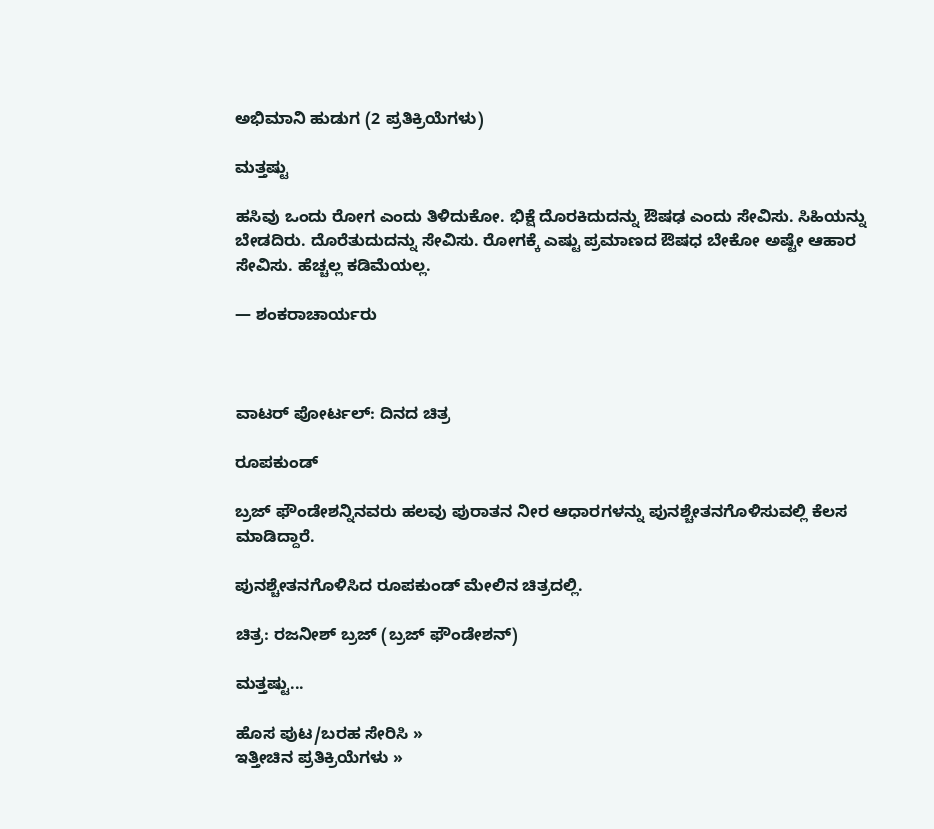ಅಭಿಮಾನಿ ಹುಡುಗ (2 ಪ್ರತಿಕ್ರಿಯೆಗಳು)

ಮತ್ತಷ್ಟು

ಹಸಿವು ಒಂದು ರೋಗ ಎಂದು ತಿಳಿದುಕೋ. ಭಿಕ್ಷೆ ದೊರಕಿದುದನ್ನು ಔಷಢ ಎಂದು ಸೇವಿಸು. ಸಿಹಿಯನ್ನು ಬೇಡದಿರು. ದೊರೆತುದುದನ್ನು ಸೇವಿಸು. ರೋಗಕ್ಕೆ ಎಷ್ಟು ಪ್ರಮಾಣದ ಔಷಧ ಬೇಕೋ ಅಷ್ಟೇ ಆಹಾರ ಸೇವಿಸು. ಹೆಚ್ಚಲ್ಲ ಕಡಿಮೆಯಲ್ಲ.

— ಶಂಕರಾಚಾರ್ಯರು



ವಾಟರ್ ಪೋರ್ಟಲ್: ದಿನದ ಚಿತ್ರ

ರೂಪಕುಂಡ್

ಬ್ರಜ್ ಫೌಂಡೇಶನ್ನಿನವರು ಹಲವು ಪುರಾತನ ನೀರ ಆಧಾರಗಳನ್ನು ಪುನಶ್ಚೇತನಗೊಳಿಸುವಲ್ಲಿ ಕೆಲಸ ಮಾಡಿದ್ದಾರೆ.

ಪುನಶ್ಚೇತನಗೊಳಿಸಿದ ರೂಪಕುಂಡ್ ಮೇಲಿನ ಚಿತ್ರದಲ್ಲಿ.

ಚಿತ್ರ: ರಜನೀಶ್ ಬ್ರಜ್ (ಬ್ರಜ್ ಫೌಂಡೇಶನ್)

ಮತ್ತಷ್ಟು...

ಹೊಸ ಪುಟ/ಬರಹ ಸೇರಿಸಿ »
ಇತ್ತೀಚಿನ ಪ್ರತಿಕ್ರಿಯೆಗಳು »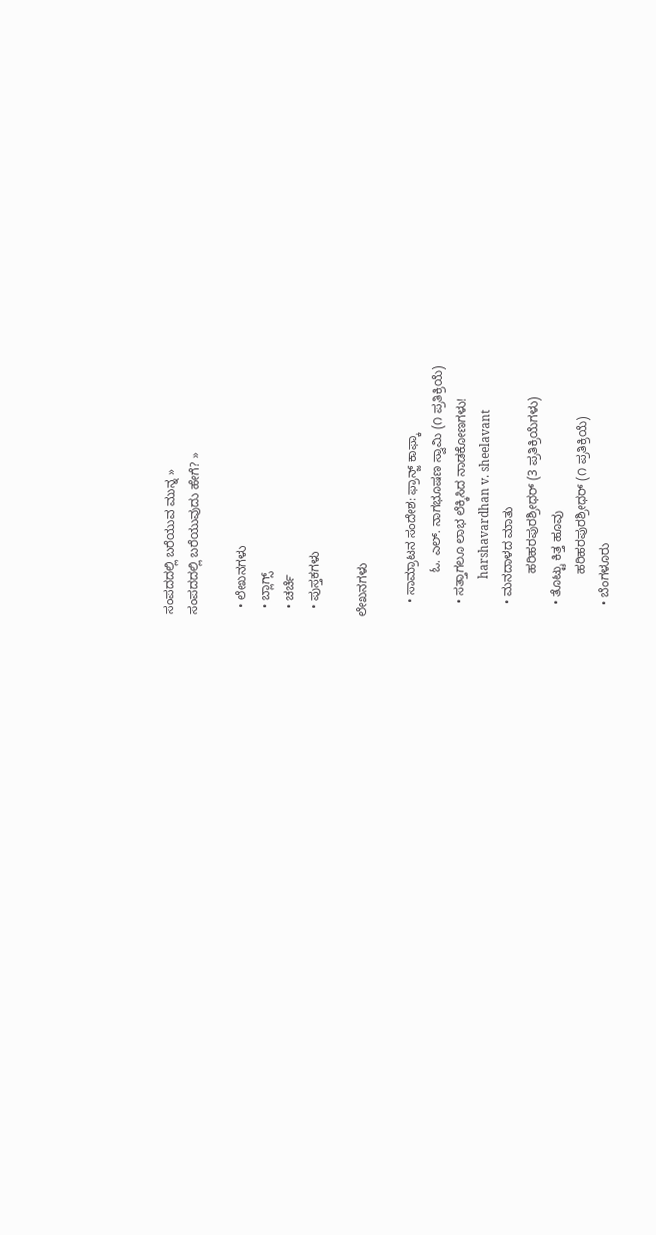ಸಂಪದದಲ್ಲಿ ಬರೆಯುವ ಮುನ್ನ »
ಸಂಪದದಲ್ಲಿ ಬರೆಯುವುದು ಹೇಗೆ? »

  • ಲೇಖನಗಳು
  • ಬ್ಲಾಗ್ಸ್
  • ಚರ್ಚೆ
  • ಪುಸ್ತಕಗಳು

ಲೇಖನಗಳು

    • ಸಾಮ್ರಾಟನ ಸಂದೇಶ: ಫ್ರಾನ್ಜ್ ಕಾಫ್ಕಾ
             ಓ. ಎಲ್. ನಾಗಭೂಷಣ ಸ್ವಾಮಿ (೧ ಪ್ರತಿಕ್ರಿಯೆ)
    • ಸತ್ತಾಗಲೂ ಲಾಭ ಲೆಕ್ಕಿಸಿದ ನಾಡಕೋಣಗಳು!
             harshavardhan v. sheelavant
    • ಮನದಾಳದ ಮಾತು
             ಹರಿಹರಪುರಶ್ರೀಧರ್ (3 ಪ್ರತಿಕ್ರಿಯೆಗಳು)
    • ತೊಟ್ಟು ಕಿತ್ತ ಹೂವು
             ಹರಿಹರಪುರಶ್ರೀಧರ್ (೧ ಪ್ರತಿಕ್ರಿಯೆ)
    • ಬೆಂಗಳೂರು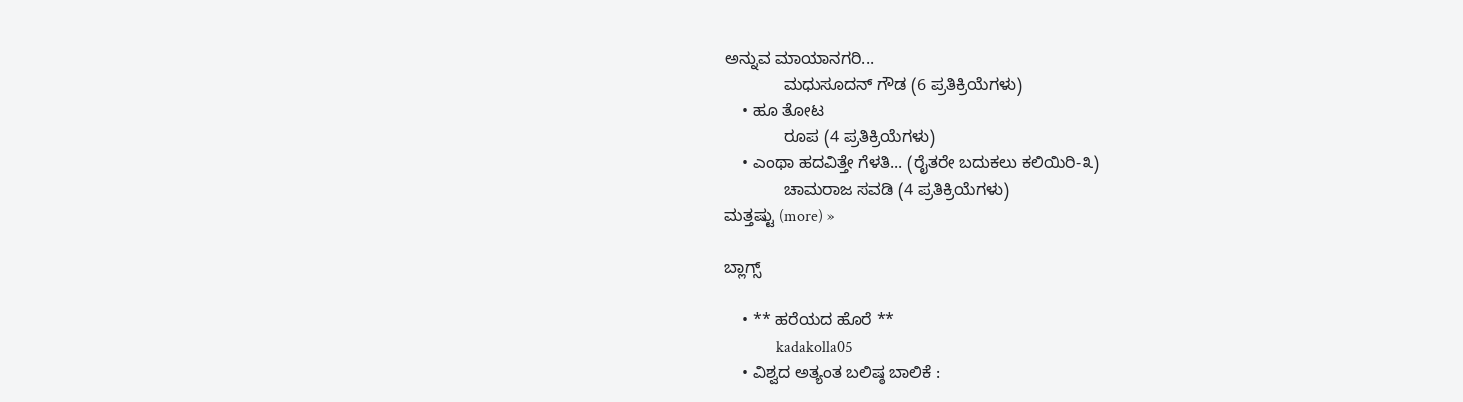ಅನ್ನುವ ಮಾಯಾನಗರಿ...
             ಮಧುಸೂದನ್ ಗೌಡ (6 ಪ್ರತಿಕ್ರಿಯೆಗಳು)
    • ಹೂ ತೋಟ
             ರೂಪ (4 ಪ್ರತಿಕ್ರಿಯೆಗಳು)
    • ಎಂಥಾ ಹದವಿತ್ತೇ ಗೆಳತಿ... (ರೈತರೇ ಬದುಕಲು ಕಲಿಯಿರಿ-೩)
             ಚಾಮರಾಜ ಸವಡಿ (4 ಪ್ರತಿಕ್ರಿಯೆಗಳು)
ಮತ್ತಷ್ಟು (more) »

ಬ್ಲಾಗ್ಸ್

    • ** ಹರೆಯದ ಹೊರೆ **
             kadakolla05
    • ವಿಶ್ವದ ಅತ್ಯಂತ ಬಲಿಷ್ಠ ಬಾಲಿಕೆ :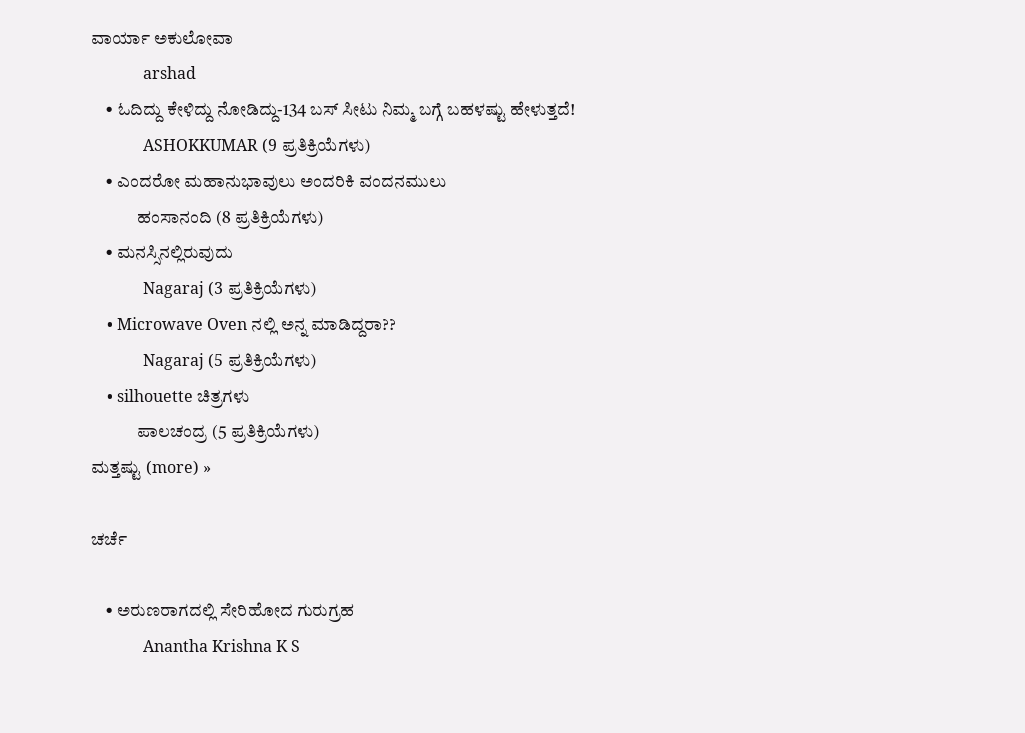ವಾರ್ಯಾ ಅಕುಲೋವಾ
             arshad
    • ಓದಿದ್ದು ಕೇಳಿದ್ದು ನೋಡಿದ್ದು-134 ಬಸ್ ಸೀಟು ನಿಮ್ಮ ಬಗ್ಗೆ ಬಹಳಷ್ಟು ಹೇಳುತ್ತದೆ!
             ASHOKKUMAR (9 ಪ್ರತಿಕ್ರಿಯೆಗಳು)
    • ಎಂದರೋ ಮಹಾನುಭಾವುಲು ಅಂದರಿಕಿ ವಂದನಮುಲು
             ಹಂಸಾನಂದಿ (8 ಪ್ರತಿಕ್ರಿಯೆಗಳು)
    • ಮನಸ್ಸಿನಲ್ಲಿರುವುದು
             Nagaraj (3 ಪ್ರತಿಕ್ರಿಯೆಗಳು)
    • Microwave Oven ನಲ್ಲಿ ಅನ್ನ ಮಾಡಿದ್ದರಾ??
             Nagaraj (5 ಪ್ರತಿಕ್ರಿಯೆಗಳು)
    • silhouette ಚಿತ್ರಗಳು
             ಪಾಲಚಂದ್ರ (5 ಪ್ರತಿಕ್ರಿಯೆಗಳು)
ಮತ್ತಷ್ಟು (more) »

ಚರ್ಚೆ

    • ಅರುಣರಾಗದಲ್ಲಿ ಸೇರಿಹೋದ ಗುರುಗ್ರಹ
             Anantha Krishna K S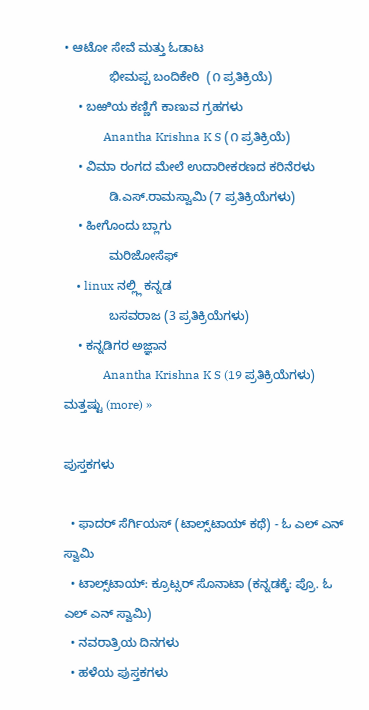• ಆಟೋ ಸೇವೆ ಮತ್ತು ಓಡಾಟ
             ಭೀಮಪ್ಪ ಬಂದಿಕೇರಿ  (೧ ಪ್ರತಿಕ್ರಿಯೆ)
    • ಬಱಿಯ ಕಣ್ಣಿಗೆ ಕಾಣುವ ಗ್ರಹಗಳು
             Anantha Krishna K S (೧ ಪ್ರತಿಕ್ರಿಯೆ)
    • ವಿಮಾ ರಂಗದ ಮೇಲೆ ಉದಾರೀಕರಣದ ಕರಿನೆರಳು
             ಡಿ.ಎಸ್.ರಾಮಸ್ವಾಮಿ (7 ಪ್ರತಿಕ್ರಿಯೆಗಳು)
    • ಹೀಗೊಂದು ಬ್ಲಾಗು
             ಮರಿಜೋಸೆಫ್
    • linux ನಲ್ಲ್ಲಿ ಕನ್ನಡ
             ಬಸವರಾಜ (3 ಪ್ರತಿಕ್ರಿಯೆಗಳು)
    • ಕನ್ನಡಿಗರ ಅಜ್ಞಾನ
             Anantha Krishna K S (19 ಪ್ರತಿಕ್ರಿಯೆಗಳು)
ಮತ್ತಷ್ಟು (more) »

ಪುಸ್ತಕಗಳು

  • ಫಾದರ್ ಸೆರ್ಗಿಯಸ್ (ಟಾಲ್ಸ್‌ಟಾಯ್ ಕಥೆ) - ಓ ಎಲ್ ಎನ್ ಸ್ವಾಮಿ
  • ಟಾಲ್ಸ್‌ಟಾಯ್: ಕ್ರೂಟ್ಸರ್ ಸೊನಾಟಾ (ಕನ್ನಡಕ್ಕೆ: ಪ್ರೊ. ಓ ಎಲ್ ಎನ್ ಸ್ವಾಮಿ)
  • ನವರಾತ್ರಿಯ ದಿನಗಳು
  • ಹಳೆಯ ಪುಸ್ತಕಗಳು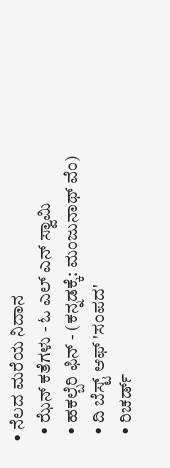• ನೆಲದ ಮರೆಯ ನಿದಾನ
  • ಝೆನ್ ಕತೆಗಳು - ಓ ಎಲ್ ಎನ್ ಸ್ವಾಮಿ
  • ಹಕಲ್ಬೆರಿ ಫಿನ್ - (ಕನ್ನಡಕ್ಕೆ: ಮಂಜುನಾಥ್ ವೆಂ)
  • ದಿ ಬೆಸ್ಟ್ ಆಫ್ 'ಸಂಪದ'
  • ರಿಚರ್ಡ್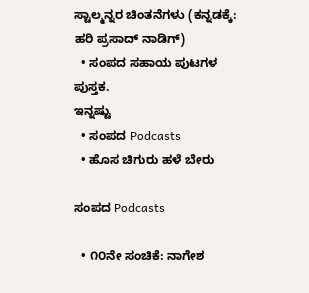ಸ್ಟಾಲ್ಮನ್ನರ ಚಿಂತನೆಗಳು (ಕನ್ನಡಕ್ಕೆ: ಹರಿ ಪ್ರಸಾದ್ ನಾಡಿಗ್)
  • ಸಂಪದ ಸಹಾಯ ಪುಟಗಳ ಪುಸ್ತಕ.
ಇನ್ನಷ್ಟು
  • ಸಂಪದ Podcasts
  • ಹೊಸ ಚಿಗುರು ಹಳೆ ಬೇರು

ಸಂಪದ Podcasts

  • ೧೦ನೇ ಸಂಚಿಕೆ: ನಾಗೇಶ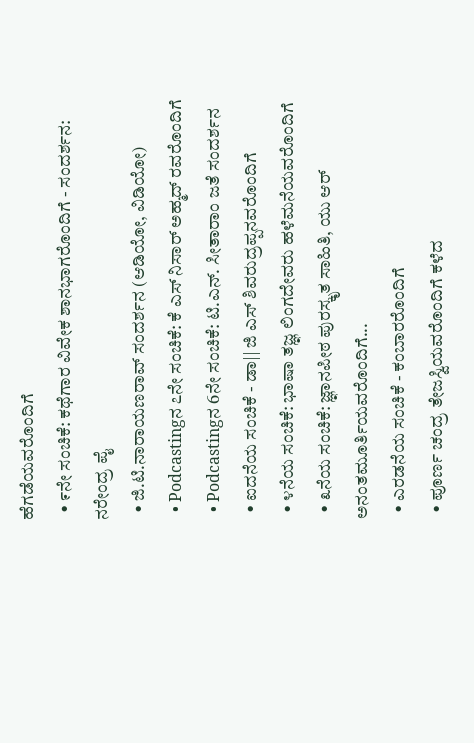ಹೆಗಡೆಯವರೊಂದಿಗೆ
  • ೯ನೇ ಸಂಚಿಕೆ: ಕಥೆಗಾರ ವಿವೇಕ ಶಾನಭಾಗರೊಂದಿಗೆ - ಸಂದರ್ಶನ: ನರೇಂದ್ರ ಪೈ
  • ಜಿ.ಟಿ.ನಾರಾಯಣರಾವ್ ಸಂದರ್ಶನ (ಆಡಿಯೋ, ವಿಡಿಯೋ)
  • Podcastingನ ೭ನೇ ಸಂಚಿಕೆ: ಕೆ ಎಸ್ ನಿಸಾರ್ ಅಹ್ಮದ್ ರವರೊಂದಿಗೆ
  • Podcastingನ 6ನೇ ಸಂಚಿಕೆ: ಟಿ.ಎನ್. ಸೀತಾರಾಂ ಜತೆ ಸಂದರ್ಶನ
  • ಐದನೆಯ ಸಂಚಿಕೆ - ಡಾ|| ಜಿ ಎಸ್ ಶಿವರುದ್ರಪ್ಪನವರೊಂದಿಗೆ
  • ೪ನೆಯ ಸಂಚಿಕೆ: ಭಾಷಾ ತಜ್ಞ ಲಿಂಗದೇವರು ಹಳೆಮನೆಯವರೊಂದಿಗೆ
  • ೩ನೆಯ ಸಂಚಿಕೆ: ಜ್ಞಾನಪೀಠ ಪುರಸ್ಕೃತ ಸಾಹಿತಿ, ಯು ಆರ್ ಅನಂತಮೂರ್ತಿಯವರೊಂದಿಗೆ...
  • ಎರಡನೆಯ ಸಂಚಿಕೆ - ಕಂಬಾರರೊಂದಿಗೆ
  • ಪೂರ್ಣ ಚಂದ್ರ ತೇಜಸ್ವಿಯವರೊಂದಿಗೆ ಕಳೆದ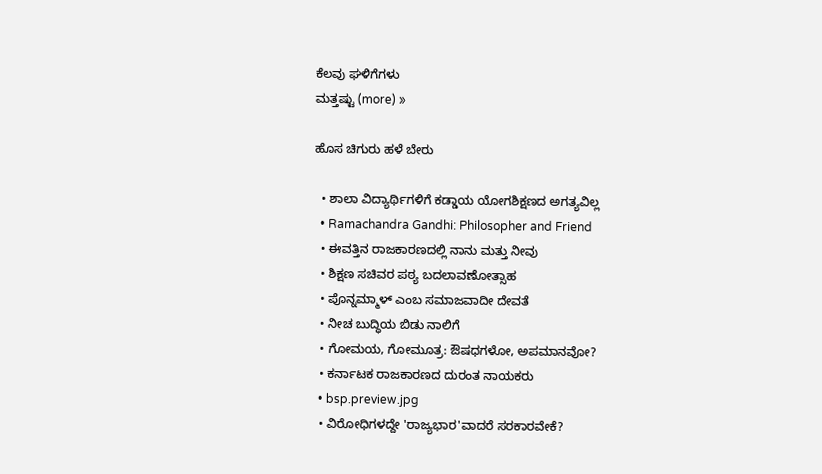ಕೆಲವು ಘಳಿಗೆಗಳು
ಮತ್ತಷ್ಟು (more) »

ಹೊಸ ಚಿಗುರು ಹಳೆ ಬೇರು

  • ಶಾಲಾ ವಿದ್ಯಾರ್ಥಿಗಳಿಗೆ ಕಡ್ಡಾಯ ಯೋಗಶಿಕ್ಷಣದ ಅಗತ್ಯವಿಲ್ಲ
  • Ramachandra Gandhi: Philosopher and Friend
  • ಈವತ್ತಿನ ರಾಜಕಾರಣದಲ್ಲಿ ನಾನು ಮತ್ತು ನೀವು
  • ಶಿಕ್ಷಣ ಸಚಿವರ ಪಠ್ಯ ಬದಲಾವಣೋತ್ಸಾಹ
  • ಪೊನ್ನಮ್ಮಾಳ್ ಎಂಬ ಸಮಾಜವಾದೀ ದೇವತೆ
  • ನೀಚ ಬುದ್ಧಿಯ ಬಿಡು ನಾಲಿಗೆ
  • ಗೋಮಯ, ಗೋಮೂತ್ರ: ಔಷಧಗಳೋ, ಅಪಮಾನವೋ?
  • ಕರ್ನಾಟಕ ರಾಜಕಾರಣದ ದುರಂತ ನಾಯಕರು
  • bsp.preview.jpg
  • ವಿರೋಧಿಗಳದ್ದೇ 'ರಾಜ್ಯಭಾರ'ವಾದರೆ ಸರಕಾರವೇಕೆ?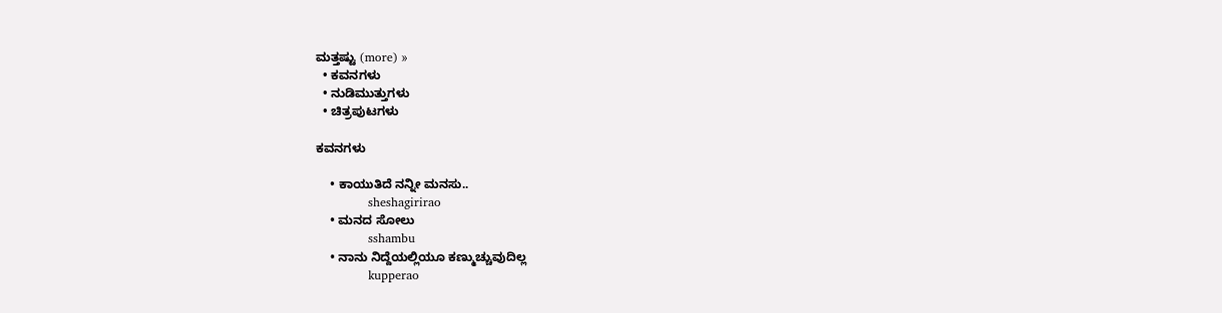ಮತ್ತಷ್ಟು (more) »
  • ಕವನಗಳು
  • ನುಡಿಮುತ್ತುಗಳು
  • ಚಿತ್ರಪುಟಗಳು

ಕವನಗಳು

    • ಕಾಯುತಿದೆ ನನ್ನೀ ಮನಸು..
             sheshagirirao
    • ಮನದ ಸೋಲು
             sshambu
    • ನಾನು ನಿದ್ದೆಯಲ್ಲಿಯೂ ಕಣ್ಮುಚ್ಚುವುದಿಲ್ಲ
             kupperao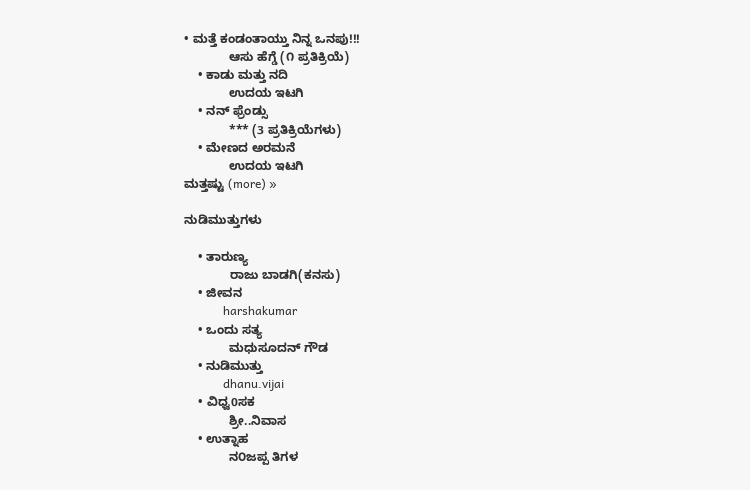• ಮತ್ತೆ ಕಂಡಂತಾಯ್ತು ನಿನ್ನ ಒನಪು!!!
             ಆಸು ಹೆಗ್ಡೆ (೧ ಪ್ರತಿಕ್ರಿಯೆ)
    • ಕಾಡು ಮತ್ತು ನದಿ
             ಉದಯ ಇಟಗಿ
    • ನನ್ ಫ್ರೆಂಡ್ಸು
             *** (3 ಪ್ರತಿಕ್ರಿಯೆಗಳು)
    • ಮೇಣದ ಅರಮನೆ
             ಉದಯ ಇಟಗಿ
ಮತ್ತಷ್ಟು (more) »

ನುಡಿಮುತ್ತುಗಳು

    • ತಾರುಣ್ಯ
             ರಾಜು ಬಾಡಗಿ(ಕನಸು)
    • ಜೀವನ
             harshakumar
    • ಒಂದು ಸತ್ಯ
             ಮಧುಸೂದನ್ ಗೌಡ
    • ನುಡಿಮುತ್ತು
             dhanu.vijai
    • ವಿಧ್ವ0ಸಕ
             ಶ್ರೀ..ನಿವಾಸ
    • ಉತ್ನಾಹ
             ನ೦ಜಪ್ಪ ತಿಗಳ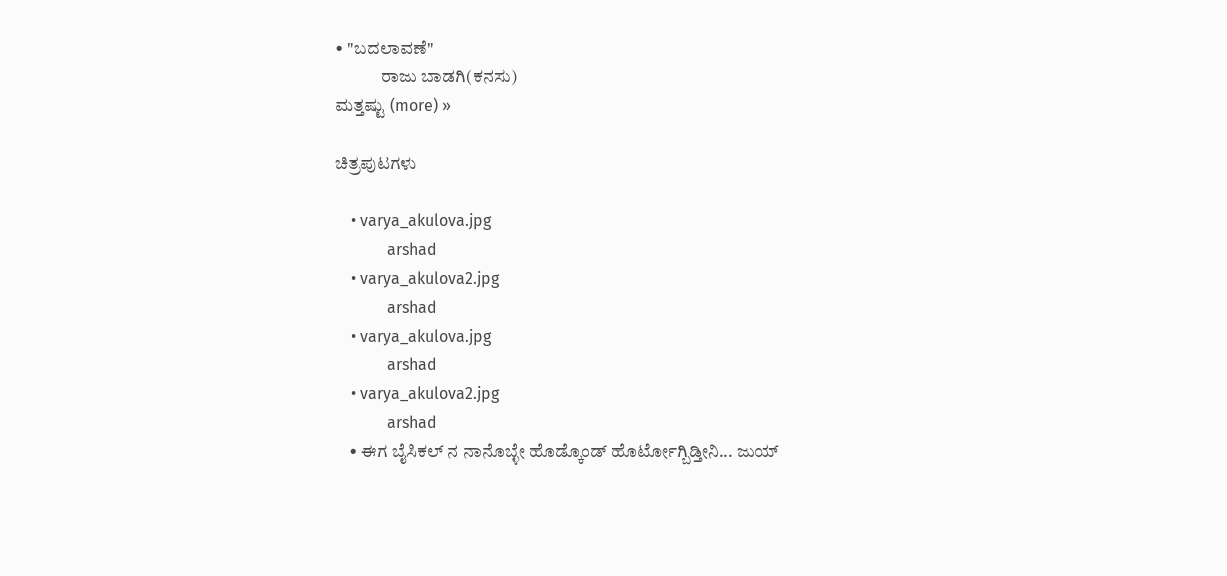• "ಬದಲಾವಣೆ"
             ರಾಜು ಬಾಡಗಿ(ಕನಸು)
ಮತ್ತಷ್ಟು (more) »

ಚಿತ್ರಪುಟಗಳು

    • varya_akulova.jpg
             arshad
    • varya_akulova2.jpg
             arshad
    • varya_akulova.jpg
             arshad
    • varya_akulova2.jpg
             arshad
    • ಈಗ ಬೈಸಿಕಲ್ ನ ನಾನೊಬ್ಳೇ ಹೊಡ್ಕೊಂಡ್ ಹೊರ್ಟೋಗ್ಬಿಡ್ತೀನಿ... ಜುಯ್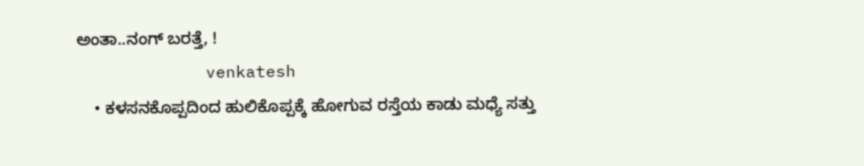ಅಂತಾ..ನಂಗ್ ಬರತ್ತೆ, !
             venkatesh
    • ಕಳಸನಕೊಪ್ಪದಿಂದ ಹುಲಿಕೊಪ್ಪಕ್ಕೆ ಹೋಗುವ ರಸ್ತೆಯ ಕಾಡು ಮಧ್ಯೆ ಸತ್ತು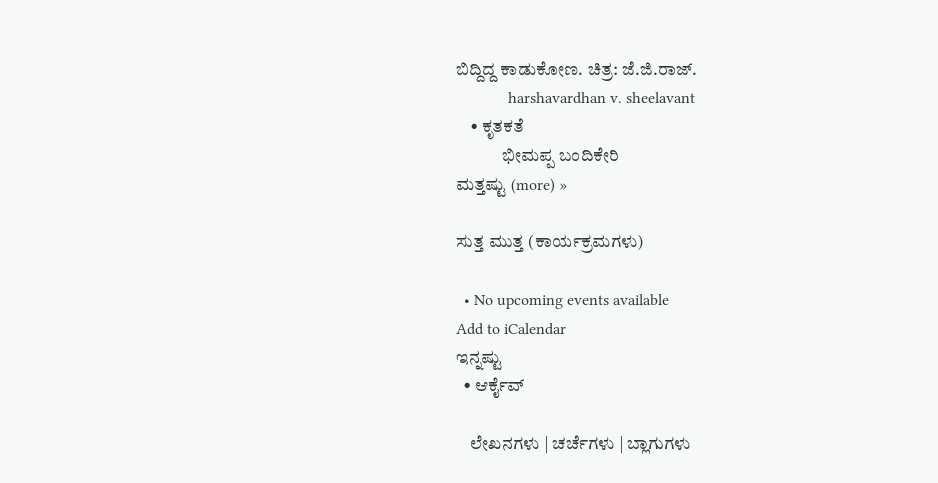ಬಿದ್ದಿದ್ದ ಕಾಡುಕೋಣ. ಚಿತ್ರ: ಜೆ.ಜಿ.ರಾಜ್.
             harshavardhan v. sheelavant
    • ಕೃತಕತೆ
             ಭೀಮಪ್ಪ ಬಂದಿಕೇರಿ
ಮತ್ತಷ್ಟು (more) »

ಸುತ್ತ ಮುತ್ತ (ಕಾರ್ಯಕ್ರಮಗಳು)

  • No upcoming events available
Add to iCalendar
ಇನ್ನಷ್ಟು
  • ಆರ್ಕೈವ್

    ಲೇಖನಗಳು | ಚರ್ಚೆಗಳು | ಬ್ಲಾಗುಗಳು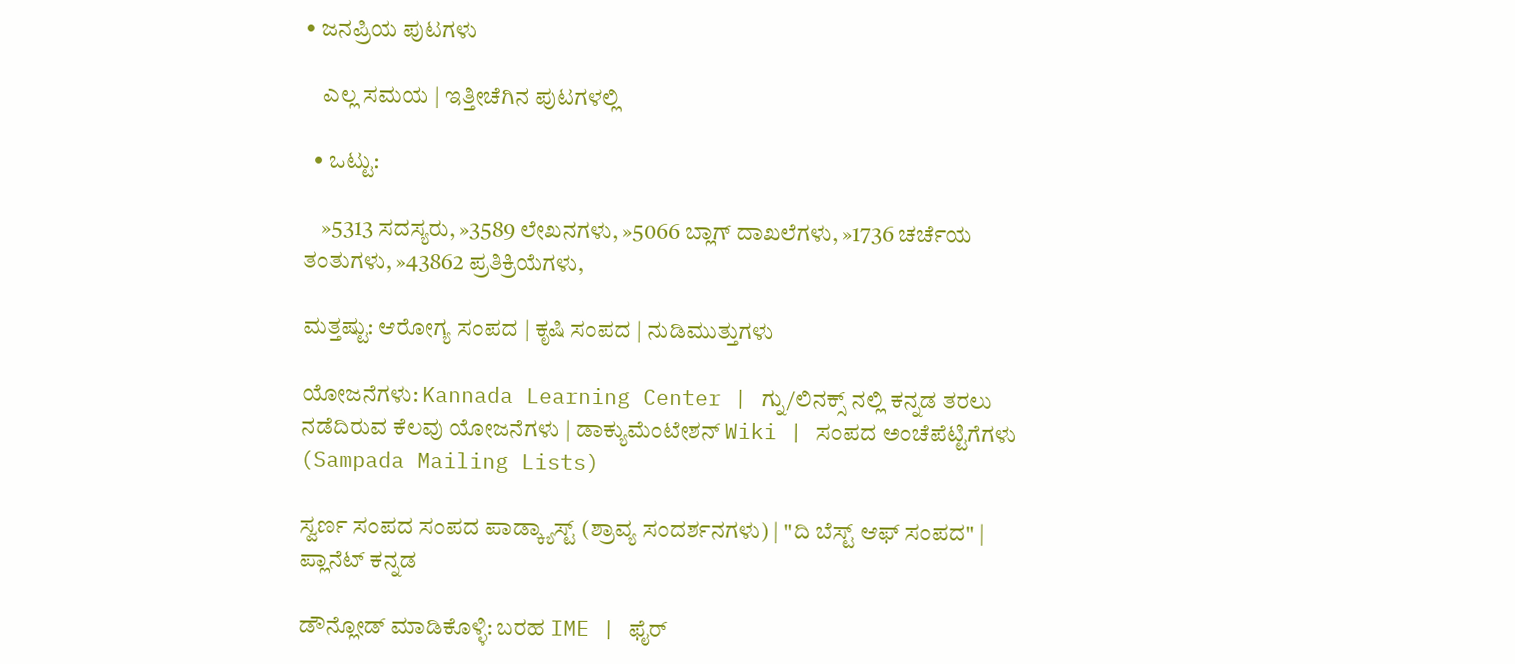• ಜನಪ್ರಿಯ ಪುಟಗಳು

    ಎಲ್ಲ ಸಮಯ | ಇತ್ತೀಚೆಗಿನ ಪುಟಗಳಲ್ಲಿ

  • ಒಟ್ಟು:

    »5313 ಸದಸ್ಯರು, »3589 ಲೇಖನಗಳು, »5066 ಬ್ಲಾಗ್ ದಾಖಲೆಗಳು, »1736 ಚರ್ಚೆಯ ತಂತುಗಳು, »43862 ಪ್ರತಿಕ್ರಿಯೆಗಳು,

ಮತ್ತಷ್ಟು: ಆರೋಗ್ಯ ಸಂಪದ | ಕೃಷಿ ಸಂಪದ | ನುಡಿಮುತ್ತುಗಳು

ಯೋಜನೆಗಳು: Kannada Learning Center | ಗ್ನು/ಲಿನಕ್ಸ್ ನಲ್ಲಿ ಕನ್ನಡ ತರಲು ನಡೆದಿರುವ ಕೆಲವು ಯೋಜನೆಗಳು | ಡಾಕ್ಯುಮೆಂಟೇಶನ್ Wiki | ಸಂಪದ ಅಂಚೆಪೆಟ್ಟಿಗೆಗಳು (Sampada Mailing Lists)

ಸ್ವರ್ಣ ಸಂಪದ ಸಂಪದ ಪಾಡ್ಕ್ಯಾಸ್ಟ್ (ಶ್ರಾವ್ಯ ಸಂದರ್ಶನಗಳು) | "ದಿ ಬೆಸ್ಟ್ ಆಫ್ ಸಂಪದ" | ಪ್ಲಾನೆಟ್ ಕನ್ನಡ

ಡೌನ್ಲೋಡ್ ಮಾಡಿಕೊಳ್ಳಿ: ಬರಹ IME | ಫೈರ್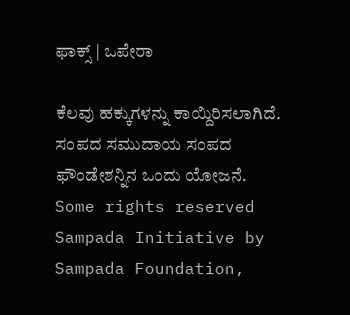ಫಾಕ್ಸ್ | ಒಪೇರಾ

ಕೆಲವು ಹಕ್ಕುಗಳನ್ನು ಕಾಯ್ದಿರಿಸಲಾಗಿದೆ. ಸಂಪದ ಸಮುದಾಯ ಸಂಪದ ಫೌಂಡೇಶನ್ನಿನ ಒಂದು ಯೋಜನೆ.
Some rights reserved Sampada Initiative by Sampada Foundation,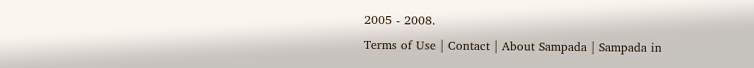2005 - 2008.
Terms of Use | Contact | About Sampada | Sampada in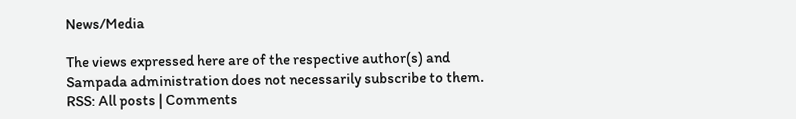News/Media

The views expressed here are of the respective author(s) and Sampada administration does not necessarily subscribe to them.
RSS: All posts | Comments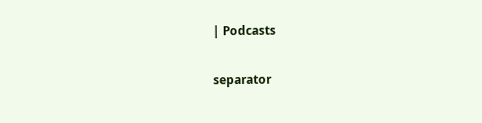| Podcasts

separator